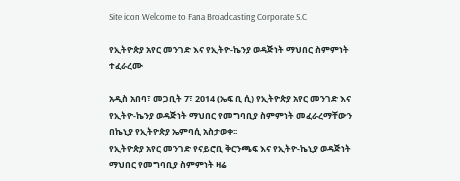Site icon Welcome to Fana Broadcasting Corporate S.C

የኢትዮጵያ አየር መንገድ እና የኢትዮ-ኬንያ ወዳጅነት ማህበር ስምምነት ተፈራረሙ

አዲስ አበባ፣ መጋቢት 7፣ 2014 (ኤፍ ቢ ሲ) የኢትዮጵያ አየር መንገድ እና የኢትዮ-ኬንያ ወዳጅነት ማህበር የመግባቢያ ስምምነት መፈራረማቸውን በኬኒያ የኢትዮጵያ ኤምባሲ አስታወቀ፡፡
የኢትዮጵያ አየር መንገድ የናይሮቢ ቅርንጫፍ እና የኢትዮ-ኬኒያ ወዳጅነት ማህበር የመግባቢያ ስምምነት ዛሬ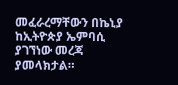መፈራረማቸውን በኬኒያ ከኢትዮጵያ ኤምባሲ ያገኘነው መረጃ ያመላክታል።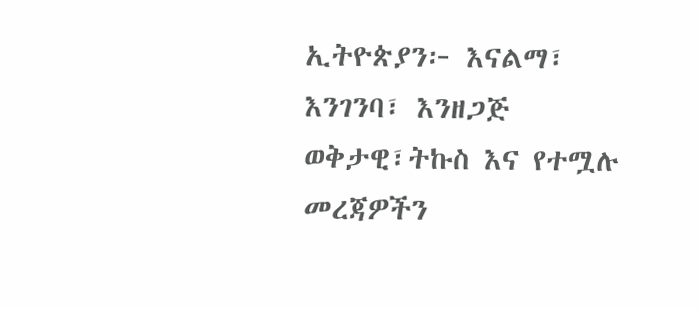ኢትዮጵያን፦ እናልማ፣ እንገንባ፣ እንዘጋጅ
ወቅታዊ፣ትኩስ እና የተሟሉ መረጃዎችን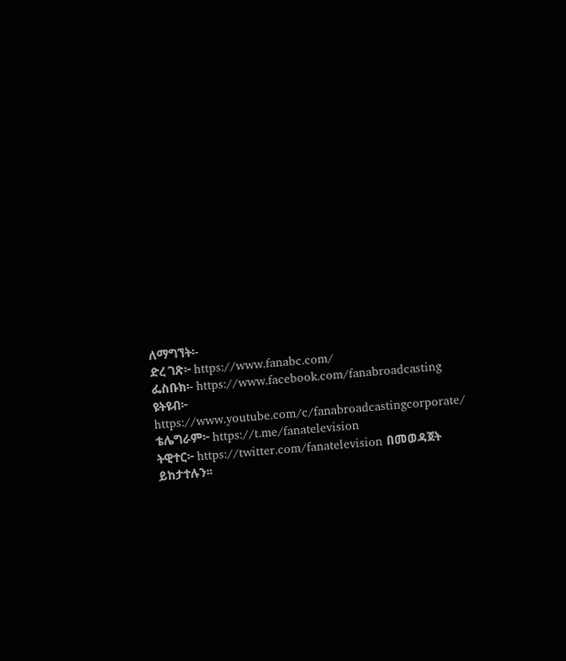ለማግኘት፡-
ድረ ገጽ፦ https://www.fanabc.com/
ፌስቡክ፡- https://www.facebook.com/fanabroadcasting
ዩትዩብ፦ https://www.youtube.com/c/fanabroadcastingcorporate/
ቴሌግራም፦ https://t.me/fanatelevision
ትዊተር፦ https://twitter.com/fanatelevision በመወዳጀት ይከታተሉን፡፡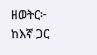ዘወትር፦ ከእኛ ጋር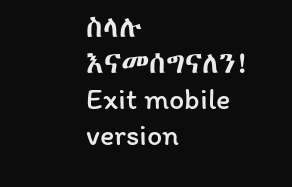ስላሉ እናመሰግናለን!
Exit mobile version